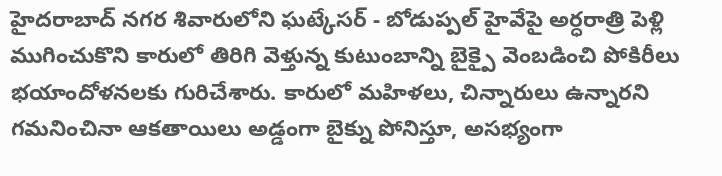హైదరాబాద్ నగర శివారులోని ఘట్కేసర్ - బోడుప్పల్ హైవేపై అర్ధరాత్రి పెళ్లి ముగించుకొని కారులో తిరిగి వెళ్తున్న కుటుంబాన్ని బైక్పై వెంబడించి పోకిరీలు భయాందోళనలకు గురిచేశారు. కారులో మహిళలు, చిన్నారులు ఉన్నారని గమనించినా ఆకతాయిలు అడ్డంగా బైక్ను పోనిస్తూ, అసభ్యంగా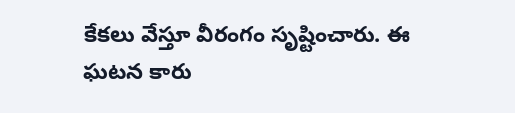కేకలు వేస్తూ వీరంగం సృష్టించారు. ఈ ఘటన కారు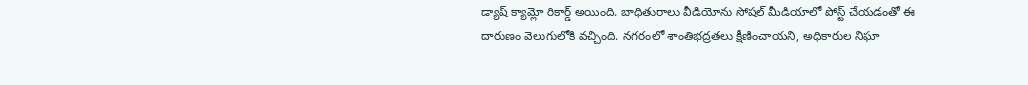డ్యాష్ క్యామ్లో రికార్డ్ అయింది. బాధితురాలు వీడియోను సోషల్ మీడియాలో పోస్ట్ చేయడంతో ఈ దారుణం వెలుగులోకి వచ్చింది. నగరంలో శాంతిభద్రతలు క్షీణించాయని, అధికారుల నిఘా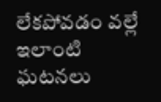లేకపోవడం వల్లే ఇలాంటి ఘటనలు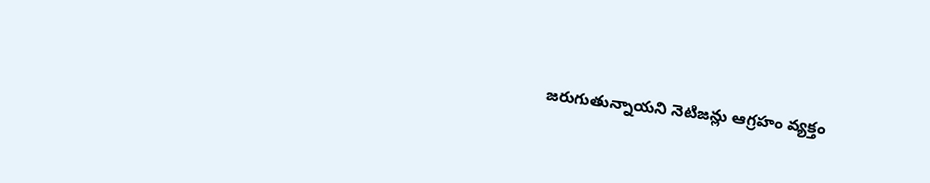జరుగుతున్నాయని నెటిజన్లు ఆగ్రహం వ్యక్తం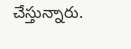చేస్తున్నారు.